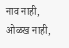नाव नाही, ओळख नाही,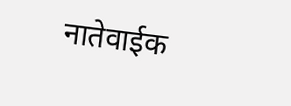नातेवाईक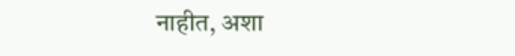नाहीत, अशा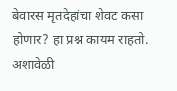बेवारस मृतदेहांचा शेवट कसा होणार? हा प्रश्न कायम राहतो. अशावेळी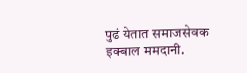पुढं येतात समाजसेवक इक्बाल ममदानी.